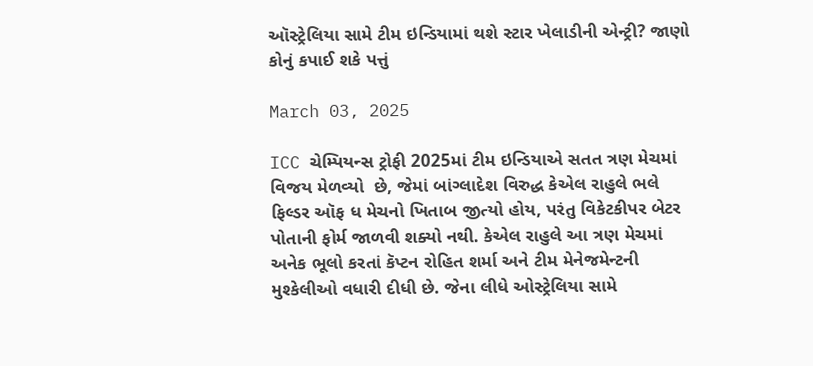ઑસ્ટ્રેલિયા સામે ટીમ ઇન્ડિયામાં થશે સ્ટાર ખેલાડીની એન્ટ્રી? જાણો કોનું કપાઈ શકે પત્તું

March 03, 2025

ICC ચેમ્પિયન્સ ટ્રોફી 2025માં ટીમ ઇન્ડિયાએ સતત ત્રણ મેચમાં વિજય મેળવ્યો  છે, જેમાં બાંગ્લાદેશ વિરુદ્ધ કેએલ રાહુલે ભલે ફિલ્ડર ઑફ ધ મેચનો ખિતાબ જીત્યો હોય, પરંતુ વિકેટકીપર બેટર પોતાની ફોર્મ જાળવી શક્યો નથી. કેએલ રાહુલે આ ત્રણ મેચમાં અનેક ભૂલો કરતાં કૅપ્ટન રોહિત શર્મા અને ટીમ મેનેજમેન્ટની મુશ્કેલીઓ વધારી દીધી છે. જેના લીધે ઓસ્ટ્રેલિયા સામે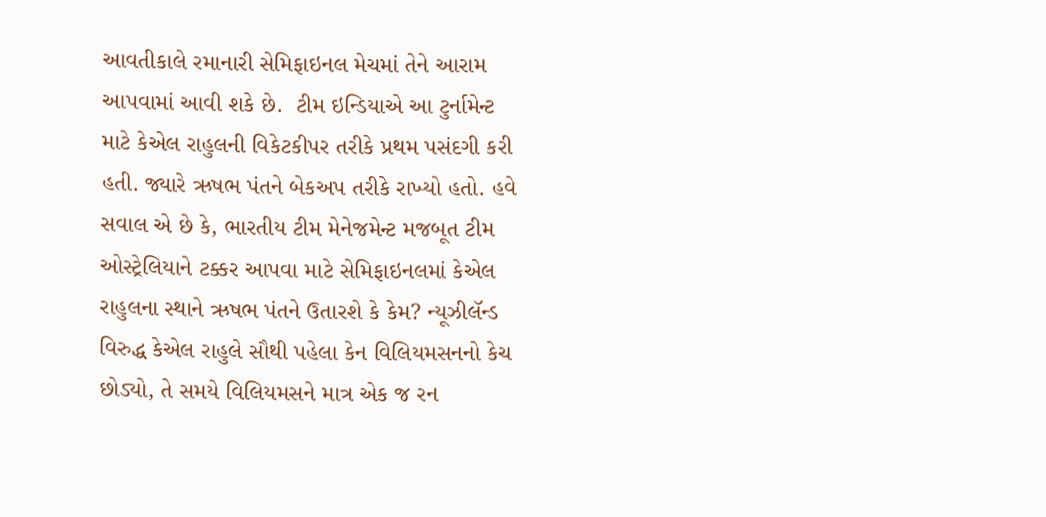આવતીકાલે રમાનારી સેમિફાઇનલ મેચમાં તેને આરામ આપવામાં આવી શકે છે.  ટીમ ઇન્ડિયાએ આ ટુર્નામેન્ટ માટે કેએલ રાહુલની વિકેટકીપર તરીકે પ્રથમ પસંદગી કરી હતી. જ્યારે ઋષભ પંતને બેકઅપ તરીકે રાખ્યો હતો. હવે સવાલ એ છે કે, ભારતીય ટીમ મેનેજમેન્ટ મજબૂત ટીમ ઓસ્ટ્રેલિયાને ટક્કર આપવા માટે સેમિફાઇનલમાં કેએલ રાહુલના સ્થાને ઋષભ પંતને ઉતારશે કે કેમ? ન્યૂઝીલૅન્ડ વિરુદ્ધ કેએલ રાહુલે સૌથી પહેલા કેન વિલિયમસનનો કેચ છોડ્યો, તે સમયે વિલિયમસને માત્ર એક જ રન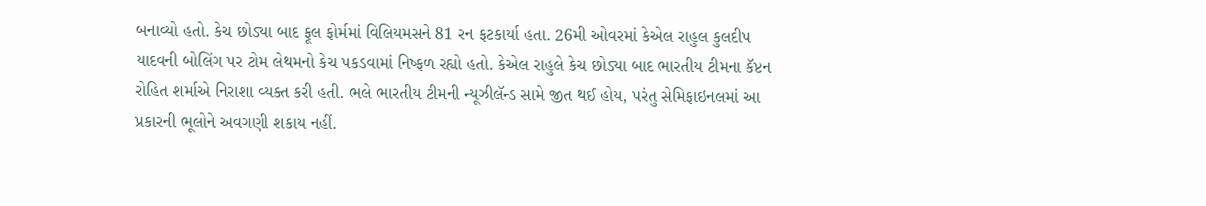બનાવ્યો હતો. કેચ છોડ્યા બાદ ફૂલ ફોર્મમાં વિલિયમસને 81 રન ફટકાર્યા હતા. 26મી ઓવરમાં કેએલ રાહુલ કુલદીપ યાદવની બોલિંગ પર ટોમ લેથમનો કેચ પકડવામાં નિષ્ફળ રહ્યો હતો. કેએલ રાહુલે કેચ છોડ્યા બાદ ભારતીય ટીમના કૅપ્ટન રોહિત શર્માએ નિરાશા વ્યક્ત કરી હતી. ભલે ભારતીય ટીમની ન્યૂઝીલૅન્ડ સામે જીત થઈ હોય, પરંતુ સેમિફાઇનલમાં આ પ્રકારની ભૂલોને અવગણી શકાય નહીં.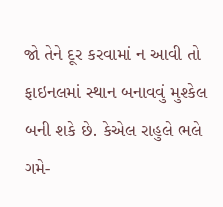જો તેને દૂર કરવામાં ન આવી તો ફાઇનલમાં સ્થાન બનાવવું મુશ્કેલ બની શકે છે. કેએલ રાહુલે ભલે ગમે-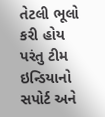તેટલી ભૂલો કરી હોય પરંતુ ટીમ ઇન્ડિયાનો સપોર્ટ અને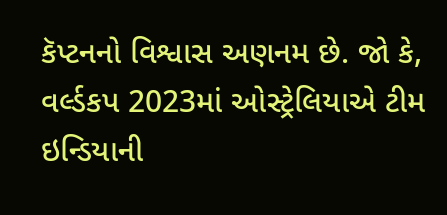કૅપ્ટનનો વિશ્વાસ અણનમ છે. જો કે, વર્લ્ડકપ 2023માં ઓસ્ટ્રેલિયાએ ટીમ ઇન્ડિયાની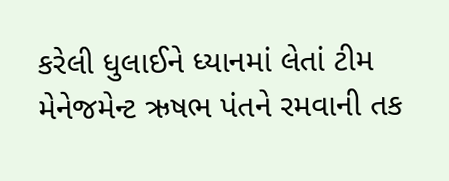કરેલી ધુલાઈને ધ્યાનમાં લેતાં ટીમ મેનેજમેન્ટ ઋષભ પંતને રમવાની તક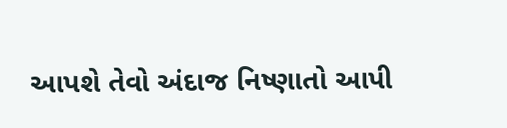આપશે તેવો અંદાજ નિષ્ણાતો આપી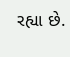રહ્યા છે.